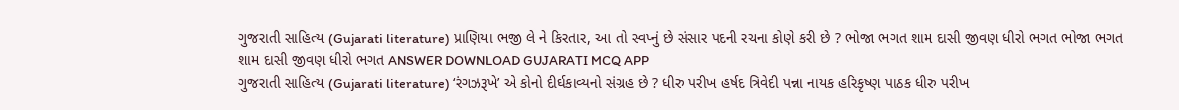ગુજરાતી સાહિત્ય (Gujarati literature) પ્રાણિયા ભજી લે ને કિરતાર, આ તો સ્વપ્નું છે સંસાર પદની રચના કોણે કરી છે ? ભોજા ભગત શામ દાસી જીવણ ધીરો ભગત ભોજા ભગત શામ દાસી જીવણ ધીરો ભગત ANSWER DOWNLOAD GUJARATI MCQ APP
ગુજરાતી સાહિત્ય (Gujarati literature) ‘રંગઝરૂખે’ એ કોનો દીર્ઘકાવ્યનો સંગ્રહ છે ? ધીરુ પરીખ હર્ષદ ત્રિવેદી પન્ના નાયક હરિકૃષ્ણ પાઠક ધીરુ પરીખ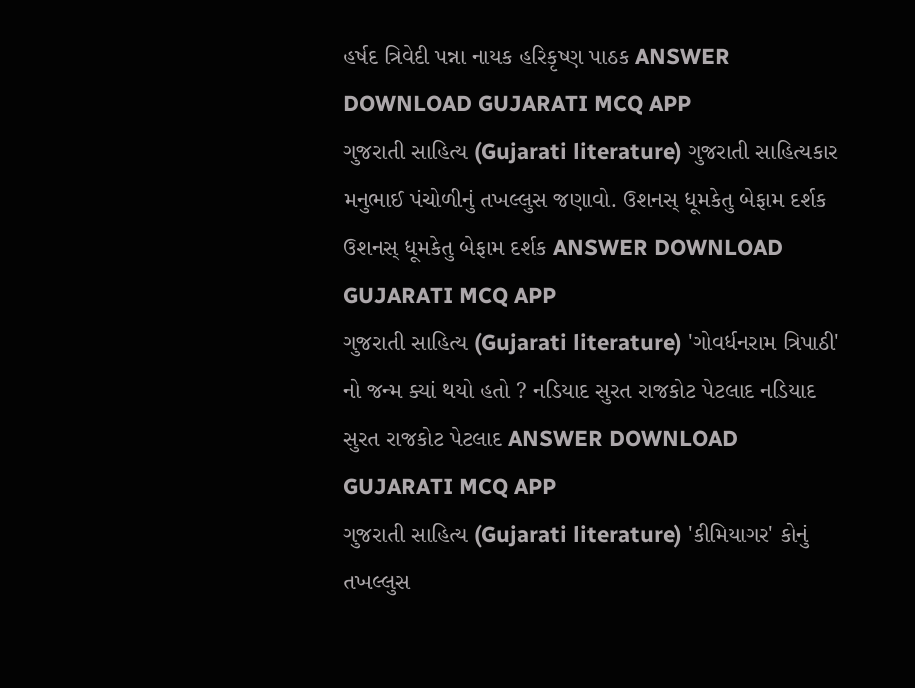હર્ષદ ત્રિવેદી પન્ના નાયક હરિકૃષ્ણ પાઠક ANSWER DOWNLOAD GUJARATI MCQ APP
ગુજરાતી સાહિત્ય (Gujarati literature) ગુજરાતી સાહિત્યકાર મનુભાઈ પંચોળીનું તખલ્લુસ જણાવો. ઉશનસ્ ધૂમકેતુ બેફામ દર્શક ઉશનસ્ ધૂમકેતુ બેફામ દર્શક ANSWER DOWNLOAD GUJARATI MCQ APP
ગુજરાતી સાહિત્ય (Gujarati literature) 'ગોવર્ધનરામ ત્રિપાઠી' નો જન્મ ક્યાં થયો હતો ? નડિયાદ સુરત રાજકોટ પેટલાદ નડિયાદ સુરત રાજકોટ પેટલાદ ANSWER DOWNLOAD GUJARATI MCQ APP
ગુજરાતી સાહિત્ય (Gujarati literature) 'કીમિયાગર' કોનું તખલ્લુસ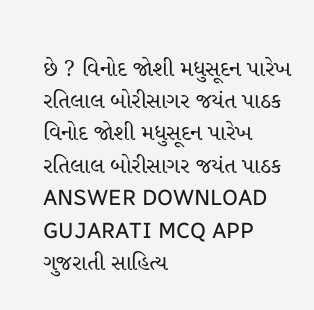છે ? વિનોદ જોશી મધુસૂદન પારેખ રતિલાલ બોરીસાગર જયંત પાઠક વિનોદ જોશી મધુસૂદન પારેખ રતિલાલ બોરીસાગર જયંત પાઠક ANSWER DOWNLOAD GUJARATI MCQ APP
ગુજરાતી સાહિત્ય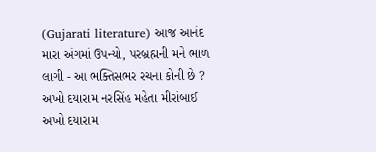(Gujarati literature) આજ આનંદ મારા અંગમાં ઉપન્યો, પરબ્રહ્મની મને ભાળ લાગી - આ ભક્તિસભર રચના કોની છે ? અખો દયારામ નરસિંહ મહેતા મીરાંબાઈ અખો દયારામ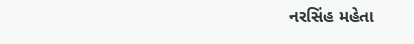નરસિંહ મહેતા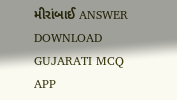મીરાંબાઈ ANSWER DOWNLOAD GUJARATI MCQ APP